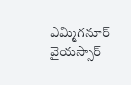ఎమ్మిగనూర్ వైయస్సార్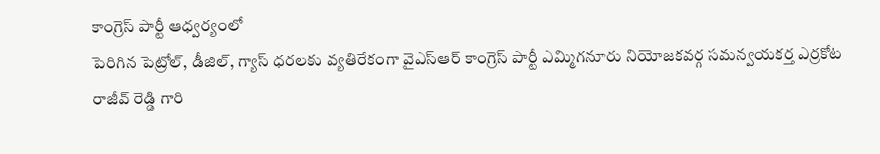కాంగ్రెస్ పార్టీ ఆధ్వర్యంలో
పెరిగిన పెట్రోల్, డీజిల్, గ్యాస్ ధరలకు వ్యతిరేకంగా వైఎస్ఆర్ కాంగ్రెస్ పార్టీ ఎమ్మిగనూరు నియోజకవర్గ సమన్వయకర్త ఎర్రకోట రాజీవ్ రెడ్డి గారి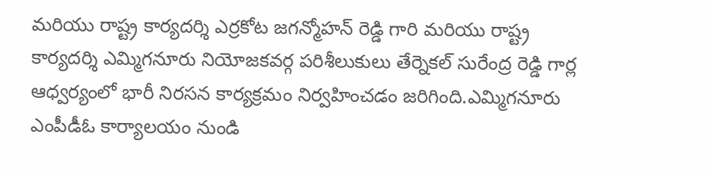మరియు రాష్ట్ర కార్యదర్శి ఎర్రకోట జగన్మోహన్ రెడ్డి గారి మరియు రాష్ట్ర కార్యదర్శి ఎమ్మిగనూరు నియోజకవర్గ పరిశీలుకులు తేర్నెకల్ సురేంద్ర రెడ్డి గార్ల ఆధ్వర్యంలో భారీ నిరసన కార్యక్రమం నిర్వహించడం జరిగింది.ఎమ్మిగనూరు ఎంపీడీఓ కార్యాలయం నుండి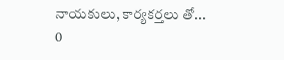నాయకులు, కార్యకర్తలు తో...
0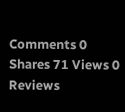Comments 0 Shares 71 Views 0 Reviews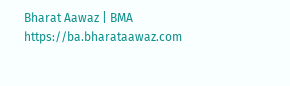Bharat Aawaz | BMA https://ba.bharataawaz.com